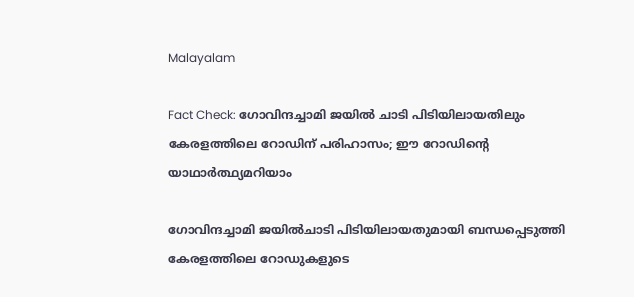Malayalam

Fact Check: ഗോവിന്ദച്ചാമി ജയില്‍ ചാടി പിടിയിലായതിലും കേരളത്തിലെ റോഡിന് പരിഹാസം; ഈ റോഡിന്റെ യാഥാര്‍ത്ഥ്യമറിയാം

ഗോവിന്ദച്ചാമി ജയില്‍ചാടി പിടിയിലായതുമായി ബന്ധപ്പെടുത്തി കേരളത്തിലെ റോഡുകളുടെ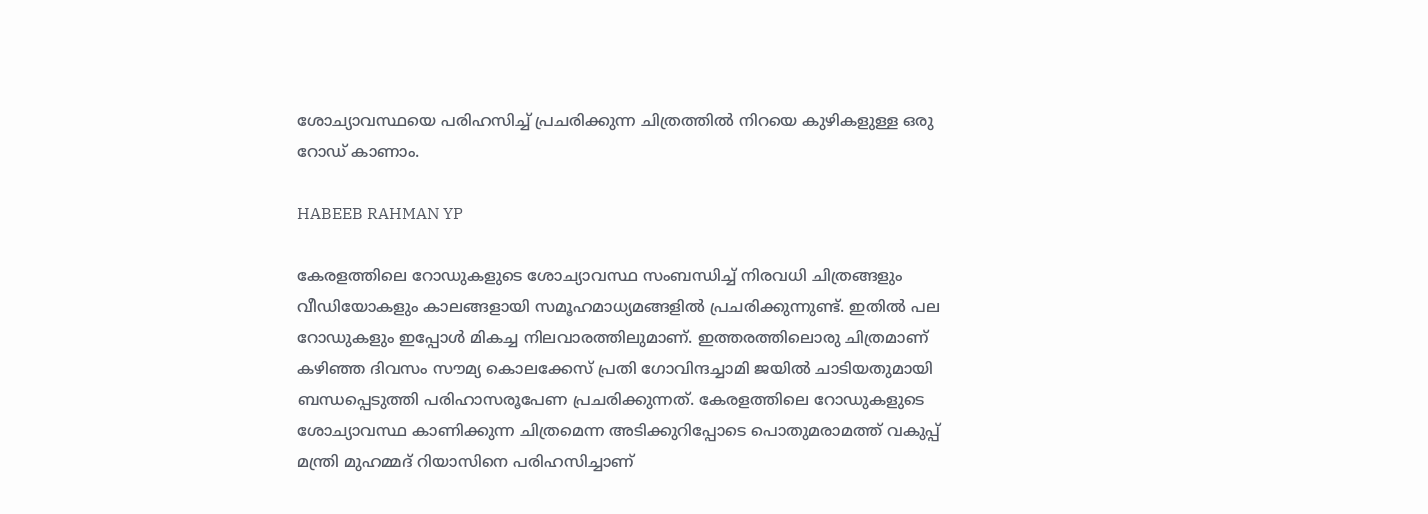ശോച്യാവസ്ഥയെ പരിഹസിച്ച് പ്രചരിക്കുന്ന ചിത്രത്തില്‍ നിറയെ കുഴികളുള്ള ഒരു റോഡ് കാണാം.

HABEEB RAHMAN YP

കേരളത്തിലെ റോഡുകളുടെ ശോച്യാവസ്ഥ സംബന്ധിച്ച് നിരവധി ചിത്രങ്ങളും വീഡിയോകളും കാലങ്ങളായി സമൂഹമാധ്യമങ്ങളില്‍ പ്രചരിക്കുന്നുണ്ട്. ഇതില്‍ പല റോഡുകളും ഇപ്പോള്‍‌ മികച്ച നിലവാരത്തിലുമാണ്. ഇത്തരത്തിലൊരു ചിത്രമാണ് കഴിഞ്ഞ ദിവസം സൗമ്യ കൊലക്കേസ് പ്രതി ഗോവിന്ദച്ചാമി ജയില്‍ ചാടിയതുമായി ബന്ധപ്പെടുത്തി പരിഹാസരൂപേണ പ്രചരിക്കുന്നത്. കേരളത്തിലെ റോഡുകളുടെ ശോച്യാവസ്ഥ കാണിക്കുന്ന ചിത്രമെന്ന അടിക്കുറിപ്പോടെ പൊതുമരാമത്ത് വകുപ്പ് മന്ത്രി മുഹമ്മദ് റിയാസിനെ പരിഹസിച്ചാണ്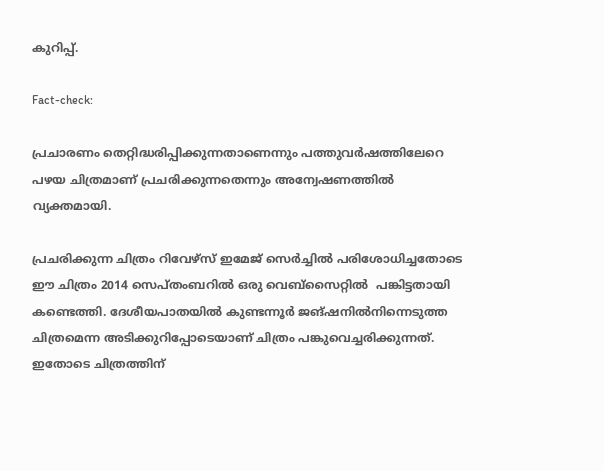കുറിപ്പ്.

Fact-check:

പ്രചാരണം തെറ്റിദ്ധരിപ്പിക്കുന്നതാണെന്നും പത്തുവര്‍ഷത്തിലേറെ പഴയ ചിത്രമാണ് പ്രചരിക്കുന്നതെന്നും അന്വേഷണത്തില്‍ വ്യക്തമായി.

പ്രചരിക്കുന്ന ചിത്രം റിവേഴ്സ് ഇമേജ് സെര്‍ച്ചില്‍ പരിശോധിച്ചതോടെ ഈ ചിത്രം 2014 സെപ്തംബറില്‍ ഒരു വെബ്സൈറ്റില്‍  പങ്കിട്ടതായി കണ്ടെത്തി. ദേശീയപാതയില്‍ കുണ്ടന്നൂര്‍ ജങ്ഷനില്‍നിന്നെടുത്ത ചിത്രമെന്ന അടിക്കുറിപ്പോടെയാണ് ചിത്രം പങ്കുവെച്ചരിക്കുന്നത്. ഇതോടെ ചിത്രത്തിന്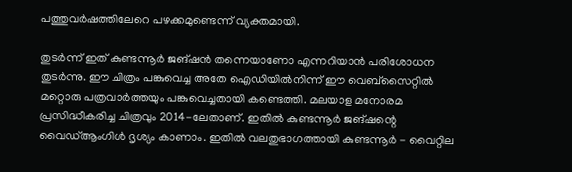പത്തുവര്‍ഷത്തിലേറെ പഴക്കമുണ്ടെന്ന് വ്യക്തമായി.

തുടര്‍ന്ന് ഇത് കുണ്ടന്നൂര്‍ ജങ്ഷന്‍ തന്നെയാണോ എന്നറിയാന്‍ പരിശോധന തുടര്‍ന്നു. ഈ ചിത്രം പങ്കുവെച്ച അതേ ഐഡിയില്‍നിന്ന് ഈ വെബ്സൈറ്റില്‍ മറ്റൊരു പത്രവാര്‍ത്തയും പങ്കുവെച്ചതായി കണ്ടെത്തി. മലയാള മനോരമ പ്രസിദ്ധീകരിച്ച ചിത്രവും 2014-ലേതാണ്. ഇതില്‍ കുണ്ടന്നൂര്‍ ജങ്ഷന്റെ വൈഡ്ആംഗിള്‍ ദൃശ്യം കാണാം. ഇതില്‍ വലതുഭാഗത്തായി കുണ്ടന്നൂര്‍ - വൈറ്റില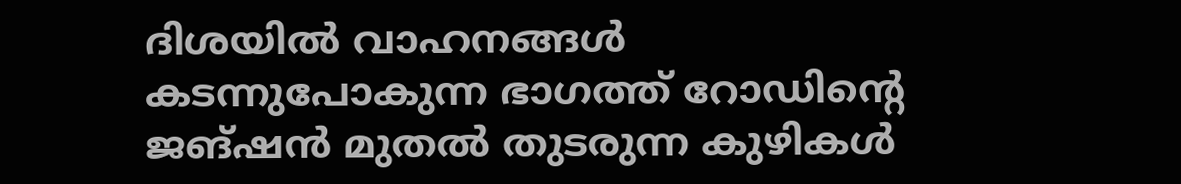ദിശയില്‍ വാഹനങ്ങള്‍ കടന്നുപോകുന്ന ഭാഗത്ത് റോഡിന്റെ ജങ്ഷന്‍ മുതല്‍ തുടരുന്ന കുഴികള്‍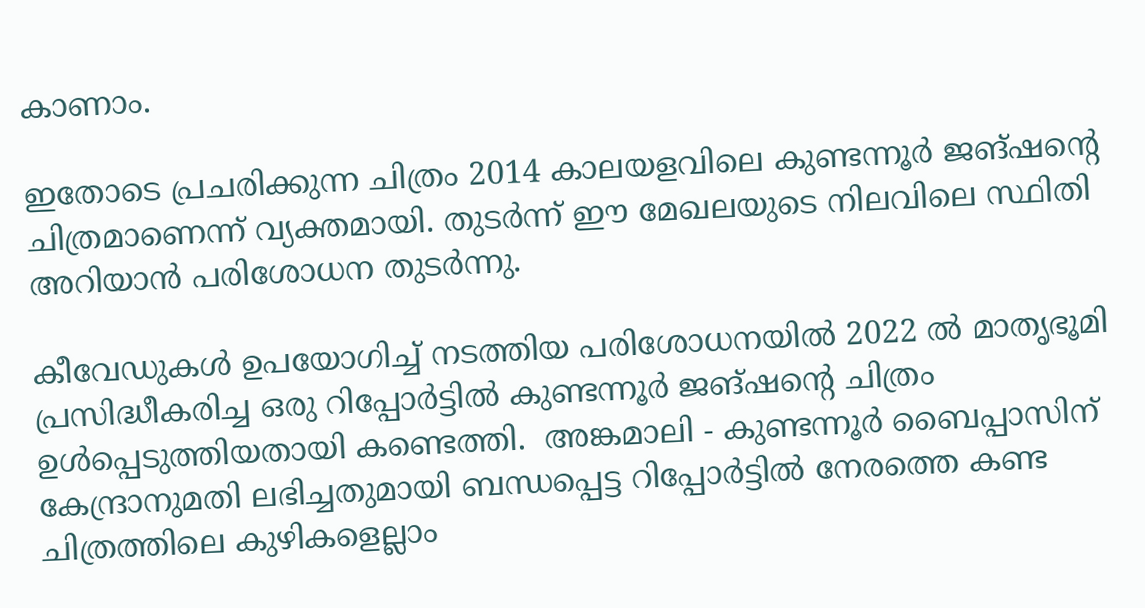കാണാം.

ഇതോടെ പ്രചരിക്കുന്ന ചിത്രം 2014 കാലയളവിലെ കുണ്ടന്നൂര്‍ ജങ്ഷന്റെ ചിത്രമാണെന്ന് വ്യക്തമായി. തുടര്‍ന്ന് ഈ മേഖലയുടെ നിലവിലെ സ്ഥിതി അറിയാന്‍ പരിശോധന തുടര്‍ന്നു.

കീവേഡുകള്‍ ഉപയോഗിച്ച് നടത്തിയ പരിശോധനയില്‍ 2022 ല്‍ മാതൃഭൂമി പ്രസിദ്ധീകരിച്ച ഒരു റിപ്പോര്‍ട്ടില്‍ കുണ്ടന്നൂര്‍‌ ജങ്ഷന്റെ ചിത്രം ഉള്‍പ്പെടുത്തിയതായി കണ്ടെത്തി.  അങ്കമാലി - കുണ്ടന്നൂര്‍ ബൈപ്പാസിന് കേന്ദ്രാനുമതി ലഭിച്ചതുമായി ബന്ധപ്പെട്ട റിപ്പോര്‍ട്ടില്‍ നേരത്തെ കണ്ട ചിത്രത്തിലെ കുഴികളെല്ലാം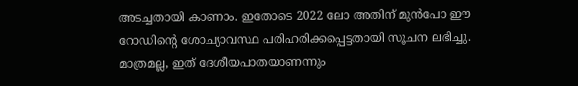അടച്ചതായി കാണാം. ഇതോടെ 2022 ലോ അതിന് മുന്‍പോ ഈ റോഡിന്റെ ശോച്യാവസ്ഥ പരിഹരിക്കപ്പെട്ടതായി സൂചന ലഭിച്ചു. മാത്രമല്ല, ഇത് ദേശീയപാതയാണന്നും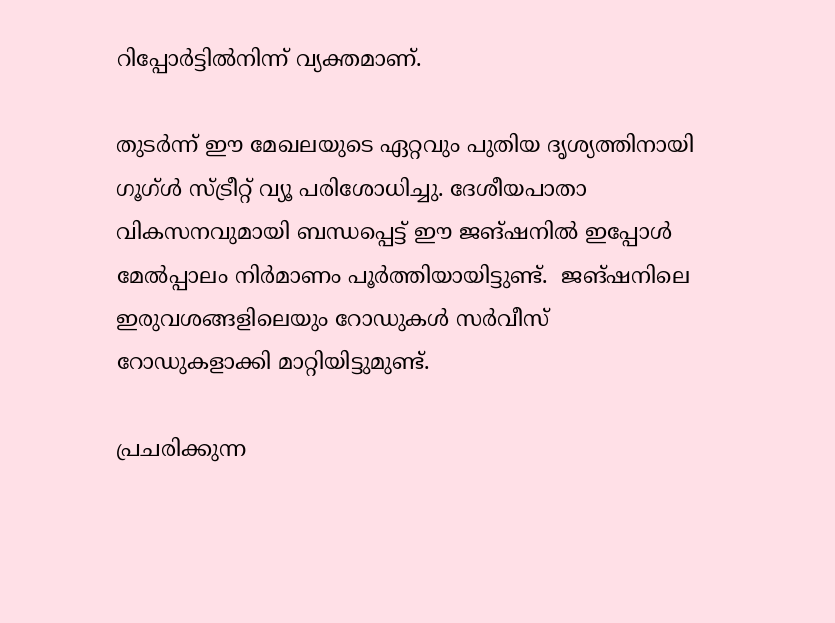റിപ്പോര്‍ട്ടില്‍നിന്ന് വ്യക്തമാണ്.

തുടര്‍ന്ന് ഈ മേഖലയുടെ ഏറ്റവും പുതിയ ദൃശ്യത്തിനായി ഗൂഗ്ള്‍ സ്ട്രീറ്റ് വ്യൂ പരിശോധിച്ചു. ദേശീയപാതാ വികസനവുമായി ബന്ധപ്പെട്ട് ഈ ജങ്ഷനില്‍ ഇപ്പോള്‍ മേല്‍പ്പാലം നിര്‍മാണം പൂര്‍ത്തിയായിട്ടുണ്ട്.  ജങ്ഷനിലെ ഇരുവശങ്ങളിലെയും റോ‍ഡുകള്‍ സര്‍വീസ് റോഡുകളാക്കി മാറ്റിയിട്ടുമുണ്ട്.

പ്രചരിക്കുന്ന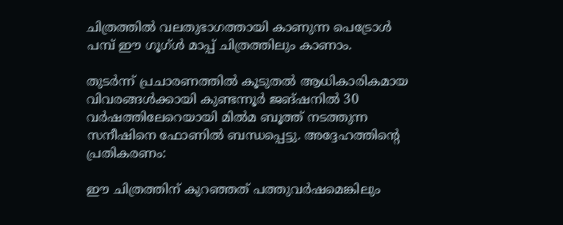ചിത്രത്തില്‍ വലതുഭാഗത്തായി കാണുന്ന പെട്രോള്‍ പമ്പ് ഈ ഗൂഗ്ള്‍ മാപ്പ് ചിത്രത്തിലും കാണാം.

തുടര്‍ന്ന് പ്രചാരണത്തില്‍ കൂടുതല്‍ ആധികാരികമായ വിവരങ്ങള്‍ക്കായി കുണ്ടന്നൂര്‍ ജങ്ഷനില്‍ 30 വര്‍ഷത്തിലേറെയായി മില്‍മ ബൂത്ത് നടത്തുന്ന സനീഷിനെ ഫോണില്‍ ബന്ധപ്പെട്ടു. അദ്ദേഹത്തിന്റെ പ്രതികരണം:

ഈ ചിത്രത്തിന് കുറഞ്ഞത് പത്തുവര്‍ഷമെങ്കിലും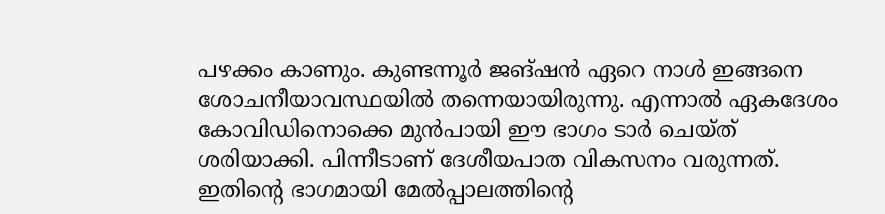പഴക്കം കാണും. കുണ്ടന്നൂര്‍ ജങ്ഷന്‍ ഏറെ നാള്‍ ഇങ്ങനെ ശോചനീയാവസ്ഥയില്‍ തന്നെയായിരുന്നു. എന്നാല്‍ ഏകദേശം കോവിഡിനൊക്കെ മുന്‍പായി ഈ ഭാഗം ടാര്‍ ചെയ്ത് ശരിയാക്കി. പിന്നീടാണ് ദേശീയപാത വികസനം വരുന്നത്. ഇതിന്റെ ഭാഗമായി മേല്‍പ്പാലത്തിന്റെ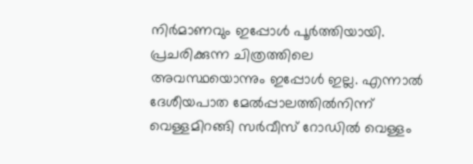നിര്‍മാണവും ഇപ്പോള്‍ പൂര്‍ത്തിയായി. പ്രചരിക്കുന്ന ചിത്രത്തിലെ അവസ്ഥയൊന്നും ഇപ്പോള്‍ ഇല്ല. എന്നാല്‍ ദേശീയപാത മേല്‍പ്പാലത്തില്‍നിന്ന് വെള്ളമിറങ്ങി സര്‍വീസ് റോഡില്‍ വെള്ളം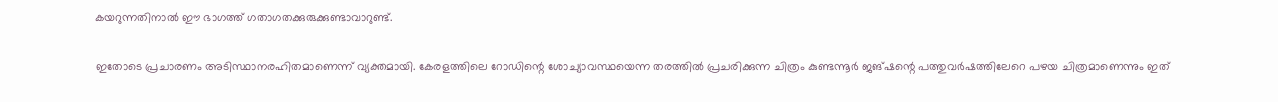കയറുന്നതിനാല്‍ ഈ ഭാഗത്ത് ഗതാഗതക്കുരുക്കുണ്ടാവാറുണ്ട്.

ഇതോടെ പ്രചാരണം അടിസ്ഥാനരഹിതമാണെന്ന് വ്യക്തമായി. കേരളത്തിലെ റോഡിന്റെ ശോച്യാവസ്ഥയെന്ന തരത്തില്‍ പ്രചരിക്കുന്ന ചിത്രം കുണ്ടന്നൂര്‍ ജങ്ഷന്റെ പത്തുവര്‍ഷത്തിലേറെ പഴയ ചിത്രമാണെന്നും ഇത്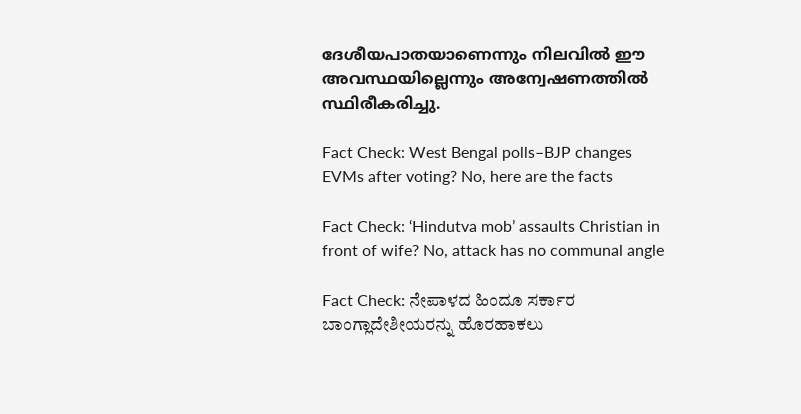ദേശീയപാതയാണെന്നും നിലവില്‍ ഈ അവസ്ഥയില്ലെന്നും അന്വേഷണത്തില്‍ സ്ഥിരീകരിച്ചു.

Fact Check: West Bengal polls–BJP changes EVMs after voting? No, here are the facts

Fact Check: ‘Hindutva mob’ assaults Christian in front of wife? No, attack has no communal angle

Fact Check: ನೇಪಾಳದ ಹಿಂದೂ ಸರ್ಕಾರ ಬಾಂಗ್ಲಾದೇಶೀಯರನ್ನು ಹೊರಹಾಕಲು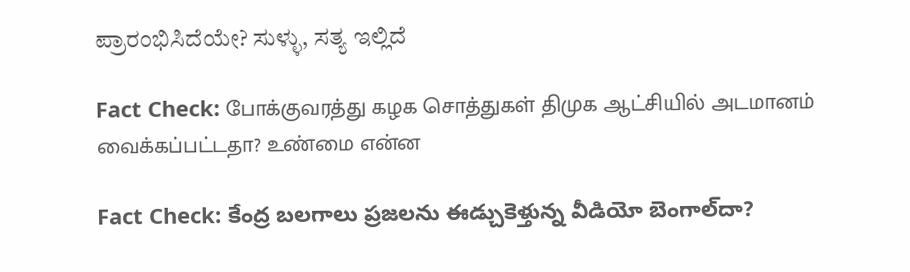ಪ್ರಾರಂಭಿಸಿದೆಯೇ? ಸುಳ್ಳು, ಸತ್ಯ ಇಲ್ಲಿದೆ

Fact Check: போக்குவரத்து கழக சொத்துகள் திமுக ஆட்சியில் அடமானம் வைக்கப்பட்டதா? உண்மை என்ன

Fact Check: కేంద్ర బలగాలు ప్రజలను ఈడ్చుకెళ్తున్న వీడియో బెంగాల్‌దా?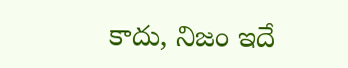కాదు, నిజం ఇదే